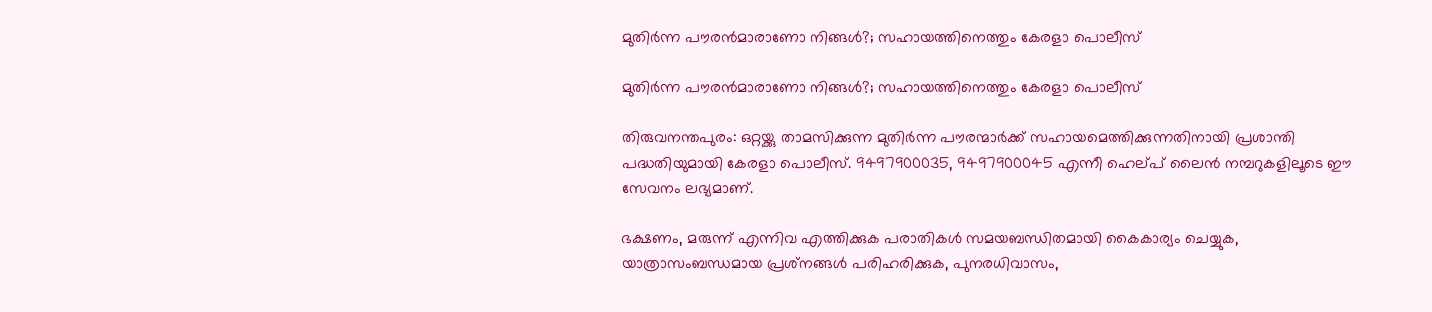മുതിര്‍ന്ന പൗരന്‍മാരാണോ നിങ്ങള്‍?; സഹായത്തിനെത്തും കേരളാ പൊലീസ്

മുതിര്‍ന്ന പൗരന്‍മാരാണോ നിങ്ങള്‍?; സഹായത്തിനെത്തും കേരളാ പൊലീസ്

തിരുവനന്തപുരം: ഒറ്റയ്ക്കു താമസിക്കുന്ന മുതിര്‍ന്ന പൗരന്മാര്‍ക്ക് സഹായമെത്തിക്കുന്നതിനായി പ്രശാന്തി പദ്ധതിയുമായി കേരളാ പൊലീസ്. 9497900035, 9497900045 എന്നീ ഹെല്പ് ലൈന്‍ നമ്പറുകളിലൂടെ ഈ സേവനം ലഭ്യമാണ്.

ഭക്ഷണം, മരുന്ന് എന്നിവ എത്തിക്കുക പരാതികള്‍ സമയബന്ധിതമായി കൈകാര്യം ചെയ്യുക, യാത്രാസംബന്ധമായ പ്രശ്‌നങ്ങള്‍ പരിഹരിക്കുക, പുനരധിവാസം,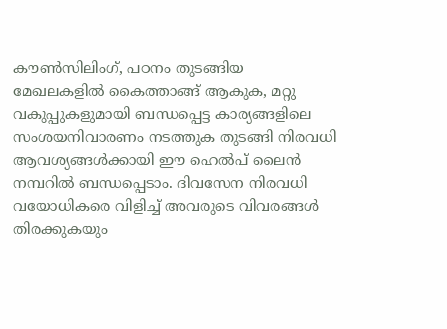കൗണ്‍സിലിംഗ്, പഠനം തുടങ്ങിയ മേഖലകളില്‍ കൈത്താങ്ങ് ആകുക, മറ്റു വകുപ്പുകളുമായി ബന്ധപ്പെട്ട കാര്യങ്ങളിലെ സംശയനിവാരണം നടത്തുക തുടങ്ങി നിരവധി ആവശ്യങ്ങള്‍ക്കായി ഈ ഹെല്‍പ് ലൈന്‍ നമ്പറില്‍ ബന്ധപ്പെടാം. ദിവസേന നിരവധി വയോധികരെ വിളിച്ച് അവരുടെ വിവരങ്ങള്‍ തിരക്കുകയും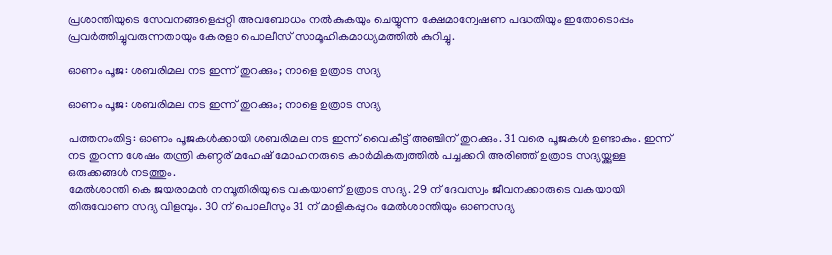പ്രശാന്തിയുടെ സേവനങ്ങളെപ്പറ്റി അവബോധം നല്‍കുകയും ചെയ്യുന്ന ക്ഷേമാന്വേഷണ പദ്ധതിയും ഇതോടൊപ്പം പ്രവര്‍ത്തിച്ചുവരുന്നതായും കേരളാ പൊലീസ് സാമൂഹികമാധ്യമത്തില്‍ കുറിച്ചു.

ഓണം പൂജ: ശബരിമല നട ഇന്ന് തുറക്കും; നാളെ ഉത്രാട സദ്യ

ഓണം പൂജ: ശബരിമല നട ഇന്ന് തുറക്കും; നാളെ ഉത്രാട സദ്യ

പത്തനംതിട്ട: ഓണം പൂജകള്‍ക്കായി ശബരിമല നട ഇന്ന് വൈകീട്ട് അഞ്ചിന് തുറക്കും. 31 വരെ പൂജകള്‍ ഉണ്ടാകും. ഇന്ന് നട തുറന്ന ശേഷം തന്ത്രി കണ്ഠര് മഹേഷ് മോഹനരുടെ കാര്‍മികത്വത്തില്‍ പച്ചക്കറി അരിഞ്ഞ് ഉത്രാട സദ്യയ്ക്കുള്ള ഒരുക്കങ്ങള്‍ നടത്തും.
മേല്‍ശാന്തി കെ ജയരാമന്‍ നമ്പൂതിരിയുടെ വകയാണ് ഉത്രാട സദ്യ. 29 ന് ദേവസ്വം ജീവനക്കാരുടെ വകയായി തിരുവോണ സദ്യ വിളമ്പും. 30 ന് പൊലീസും 31 ന് മാളികപ്പുറം മേല്‍ശാന്തിയും ഓണസദ്യ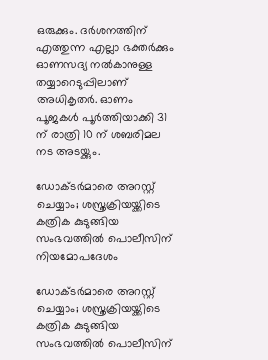ഒരുക്കും. ദര്‍ശനത്തിന് എത്തുന്ന എല്ലാ ഭക്തര്‍ക്കും ഓണസദ്യ നല്‍കാനുള്ള തയ്യാറെടുപ്പിലാണ് അധികൃതര്‍. ഓണം പൂജകള്‍ പൂര്‍ത്തിയാക്കി 31 ന് രാത്രി 10 ന് ശബരിമല നട അടയ്ക്കും.

ഡോക്ടർമാരെ അറസ്റ്റ് ചെയ്യാം; ശസ്ത്രക്രിയയ്ക്കിടെ കത്രിക കുടുങ്ങിയ സംഭവത്തിൽ പൊലീസിന് നിയമോപദേശം

ഡോക്ടർമാരെ അറസ്റ്റ് ചെയ്യാം; ശസ്ത്രക്രിയയ്ക്കിടെ കത്രിക കുടുങ്ങിയ സംഭവത്തിൽ പൊലീസിന്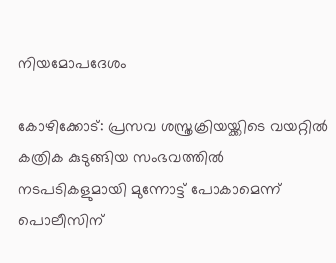നിയമോപദേശം

കോഴിക്കോട്: പ്രസവ ശസ്ത്രക്രിയയ്ക്കിടെ വയറ്റിൽ കത്രിക കുടുങ്ങിയ സംഭവത്തിൽ നടപടികളുമായി മുന്നോട്ട് പോകാമെന്ന് പൊലീസിന്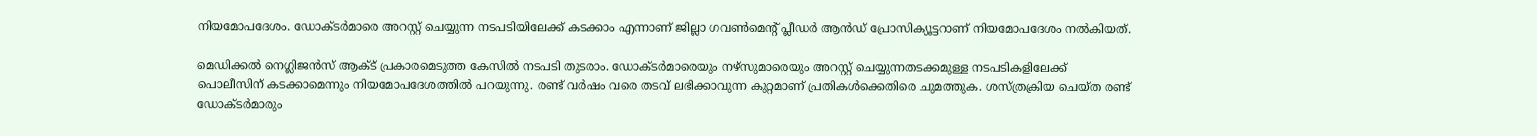നിയമോപദേശം. ഡോക്ടർമാരെ അറസ്റ്റ് ചെയ്യുന്ന നടപടിയിലേക്ക് കടക്കാം എന്നാണ് ജില്ലാ ഗവണ്‍മെന്റ് പ്ലീഡർ ആൻഡ് പ്രോസിക്യൂട്ടറാണ് നിയമോപദേശം നൽകിയത്.

മെഡിക്കൽ നെഗ്ലിജൻസ് ആക്ട് പ്രകാരമെടുത്ത കേസിൽ നടപടി തുടരാം. ഡോക്ടർമാരെയും നഴ്സുമാരെയും അറസ്റ്റ് ചെയ്യുന്നതടക്കമുള്ള നടപടികളിലേക്ക് പൊലീസിന് കടക്കാമെന്നും നിയമോപദേശത്തിൽ പറയുന്നു. രണ്ട് വർഷം വരെ തടവ് ലഭിക്കാവുന്ന കുറ്റമാണ് പ്രതികള്‍ക്കെതിരെ ചുമത്തുക. ശസ്ത്രക്രിയ ചെയ്ത രണ്ട് ഡോക്ടർമാരും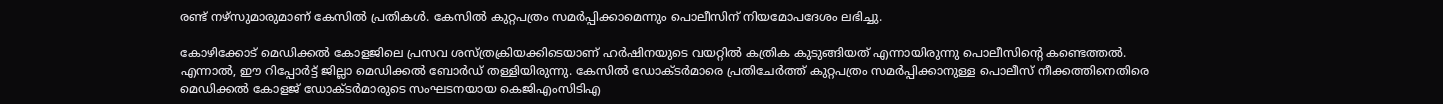രണ്ട് നഴ്‌സുമാരുമാണ് കേസിൽ പ്രതികൾ. കേസിൽ കുറ്റപത്രം സമർപ്പിക്കാമെന്നും പൊലീസിന് നിയമോപദേശം ലഭിച്ചു.

കോഴിക്കോട് മെഡിക്കൽ കോളജിലെ പ്രസവ ശസ്ത്രക്രിയക്കിടെയാണ് ഹർഷിനയുടെ വയറ്റിൽ കത്രിക കുടുങ്ങിയത് എന്നായിരുന്നു പൊലീസിന്റെ കണ്ടെത്തൽ. എന്നാല്‍, ഈ റിപ്പോർട്ട്‌ ജില്ലാ മെഡിക്കൽ ബോർഡ് തള്ളിയിരുന്നു. കേസില്‍ ഡോക്ടര്‍മാരെ പ്രതിചേര്‍ത്ത് കുറ്റപത്രം സമര്‍പ്പിക്കാനുള്ള പൊലീസ് നീക്കത്തിനെതിരെ മെഡിക്കൽ കോളജ് ഡോക്ടർമാരുടെ സംഘടനയായ കെജിഎംസിടിഎ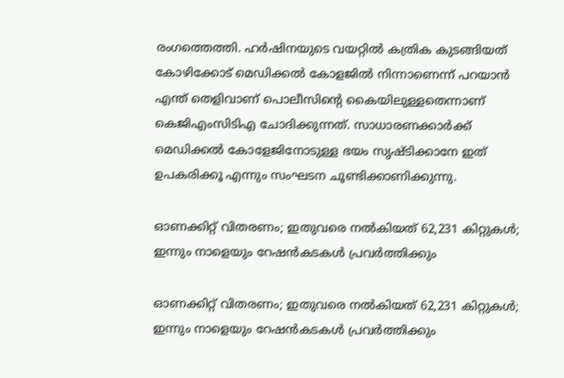രംഗത്തെത്തി. ഹര്‍ഷിനയുടെ വയറ്റില്‍ കത്രിക കുടങ്ങിയത് കോഴിക്കോട് മെഡിക്കല്‍ കോളജില്‍ നിന്നാണെന്ന് പറയാൻ എന്ത് തെളിവാണ് പൊലീസിന്‍റെ കൈയിലുള്ളതെന്നാണ് കെജിഎംസിടിഎ ചോദിക്കുന്നത്. സാധാരണക്കാര്‍ക്ക് മെഡിക്കല്‍ കോളേജിനോടുള്ള ഭയം സൃഷ്ടിക്കാനേ ഇത് ഉപകരിക്കൂ എന്നും സംഘടന ചൂണ്ടിക്കാണിക്കുന്നു.

ഓണക്കിറ്റ് വിതരണം; ഇതുവരെ നൽകിയത് 62,231 കിറ്റുകൾ; ഇന്നും നാളെയും റേഷൻകടകൾ പ്രവർത്തിക്കും

ഓണക്കിറ്റ് വിതരണം; ഇതുവരെ നൽകിയത് 62,231 കിറ്റുകൾ; ഇന്നും നാളെയും റേഷൻകടകൾ പ്രവർത്തിക്കും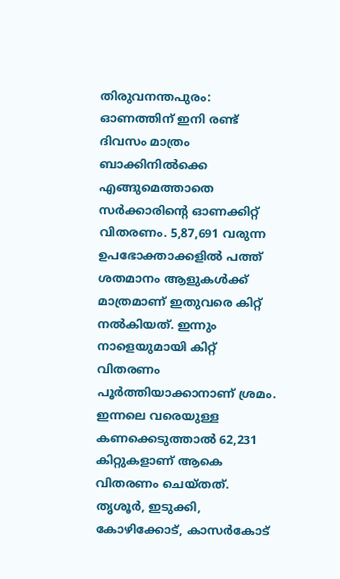തിരുവനന്തപുരം: ഓണത്തിന് ഇനി രണ്ട് ദിവസം മാത്രം ബാക്കിനിൽക്കെ എങ്ങുമെത്താതെ സർക്കാരിന്റെ ഓണക്കിറ്റ് വിതരണം. 5,87,691 വരുന്ന ഉപഭോക്താക്കളിൽ പത്ത് ശതമാനം ആളുകൾക്ക് മാത്രമാണ് ഇതുവരെ കിറ്റ് നൽകിയത്. ഇന്നും നാളെയുമായി കിറ്റ് വിതരണം പൂർത്തിയാക്കാനാണ് ശ്രമം. ഇന്നലെ വരെയുള്ള കണക്കെടുത്താൽ 62,231 കിറ്റുകളാണ് ആകെ വിതരണം ചെയ്‌തത്. തൃശൂർ, ഇടുക്കി, കോഴിക്കോട്, കാസർകോട്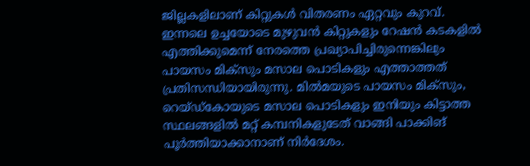ജില്ലകളിലാണ് കിറ്റുകൾ വിതരണം ഏറ്റവും കുറവ്. ഇന്നലെ ഉച്ചയോടെ മുഴുവൻ കിറ്റുകളും റേഷൻ കടകളിൽ എത്തിക്കുമെന്ന് നേരത്തെ പ്രഖ്യാപിച്ചിരുന്നെങ്കിലും പായസം മിക്സും മസാല പൊടികളും എത്താത്തത് പ്രതിസന്ധിയായിരുന്നു. മിൽമയുടെ പായസം മിക്‌സും, റെയ്ഡ്കോയുടെ മസാല പൊടികളും ഇനിയും കിട്ടാത്ത സ്ഥലങ്ങളിൽ മറ്റ് കമ്പനികളുടേത് വാങ്ങി പാക്കിങ് പൂർത്തിയാക്കാനാണ് നിർദേശം.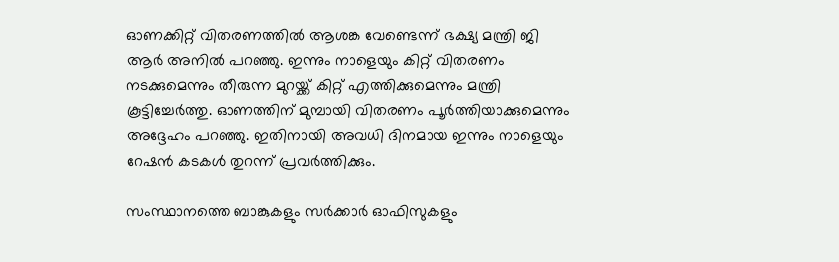ഓണക്കിറ്റ് വിതരണത്തിൽ ആശങ്ക വേണ്ടെന്ന് ഭക്ഷ്യ മന്ത്രി ജി ആർ അനിൽ പറഞ്ഞു. ഇന്നും നാളെയും കിറ്റ് വിതരണം നടക്കുമെന്നും തീരുന്ന മുറയ്ക്ക് കിറ്റ് എത്തിക്കുമെന്നും മന്ത്രി കൂട്ടിച്ചേർത്തു. ഓണത്തിന് മുമ്പായി വിതരണം പൂർത്തിയാക്കുമെന്നും അദ്ദേഹം പറഞ്ഞു. ഇതിനായി അവധി ദിനമായ ഇന്നും നാളെയും റേഷൻ കടകൾ തുറന്ന് പ്രവർത്തിക്കും.

സംസ്ഥാനത്തെ ബാങ്കുകളും സര്‍ക്കാര്‍ ഓഫിസുകളും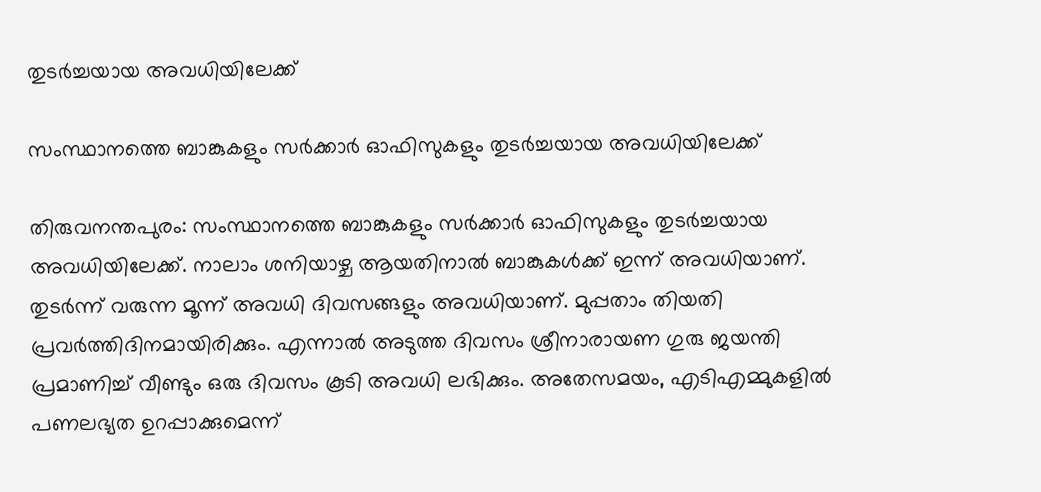തുടർച്ചയായ അവധിയിലേക്ക്

സംസ്ഥാനത്തെ ബാങ്കുകളും സര്‍ക്കാര്‍ ഓഫിസുകളും തുടർച്ചയായ അവധിയിലേക്ക്

തിരുവനന്തപുരം: സംസ്ഥാനത്തെ ബാങ്കുകളും സര്‍ക്കാര്‍ ഓഫിസുകളും തുടർച്ചയായ അവധിയിലേക്ക്. നാലാം ശനിയാഴ്ച ആയതിനാല്‍ ബാങ്കുകള്‍ക്ക് ഇന്ന് അവധിയാണ്. തുടര്‍ന്ന് വരുന്ന മൂന്ന് അവധി ദിവസങ്ങളും അവധിയാണ്. മുപ്പതാം തിയതി പ്രവര്‍ത്തിദിനമായിരിക്കും. എന്നാല്‍ അടുത്ത ദിവസം ശ്രീനാരായണ ഗുരു ജയന്തി പ്രമാണിച്ച് വീണ്ടും ഒരു ദിവസം കൂടി അവധി ലഭിക്കും. അതേസമയം, എടിഎമ്മുകളില്‍ പണലഭ്യത ഉറപ്പാക്കുമെന്ന്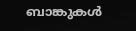ബാങ്കുകള്‍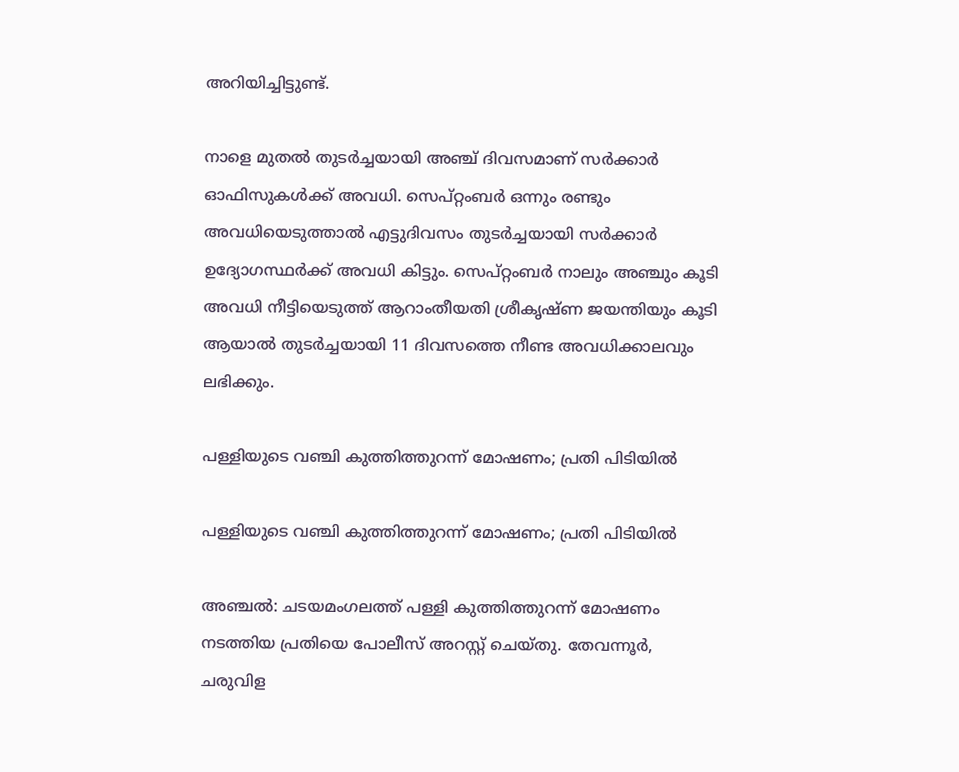അറിയിച്ചിട്ടുണ്ട്.

നാളെ മുതല്‍ തുടര്‍ച്ചയായി അഞ്ച് ദിവസമാണ് സര്‍ക്കാര്‍ ഓഫിസുകള്‍ക്ക് അവധി. സെപ്റ്റംബര്‍ ഒന്നും രണ്ടും അവധിയെടുത്താല്‍ എട്ടുദിവസം തുടര്‍ച്ചയായി സര്‍ക്കാര്‍ ഉദ്യോഗസ്ഥര്‍ക്ക് അവധി കിട്ടും. സെപ്റ്റംബര്‍ നാലും അഞ്ചും കൂടി അവധി നീട്ടിയെടുത്ത് ആറാംതീയതി ശ്രീകൃഷ്ണ ‍ജയന്തിയും കൂടി ആയാല്‍ തുടര്‍ച്ചയായി 11 ദിവസത്തെ നീണ്ട അവധിക്കാലവും ലഭിക്കും.

പള്ളിയുടെ വഞ്ചി കുത്തിത്തുറന്ന് മോഷണം; പ്രതി പിടിയില്‍

പള്ളിയുടെ വഞ്ചി കുത്തിത്തുറന്ന് മോഷണം; പ്രതി പിടിയില്‍

അഞ്ചല്‍: ചടയമംഗലത്ത് പള്ളി കുത്തിത്തുറന്ന് മോഷണം നടത്തിയ പ്രതിയെ പോലീസ് അറസ്റ്റ് ചെയ്തു. തേവന്നൂര്‍, ചരുവിള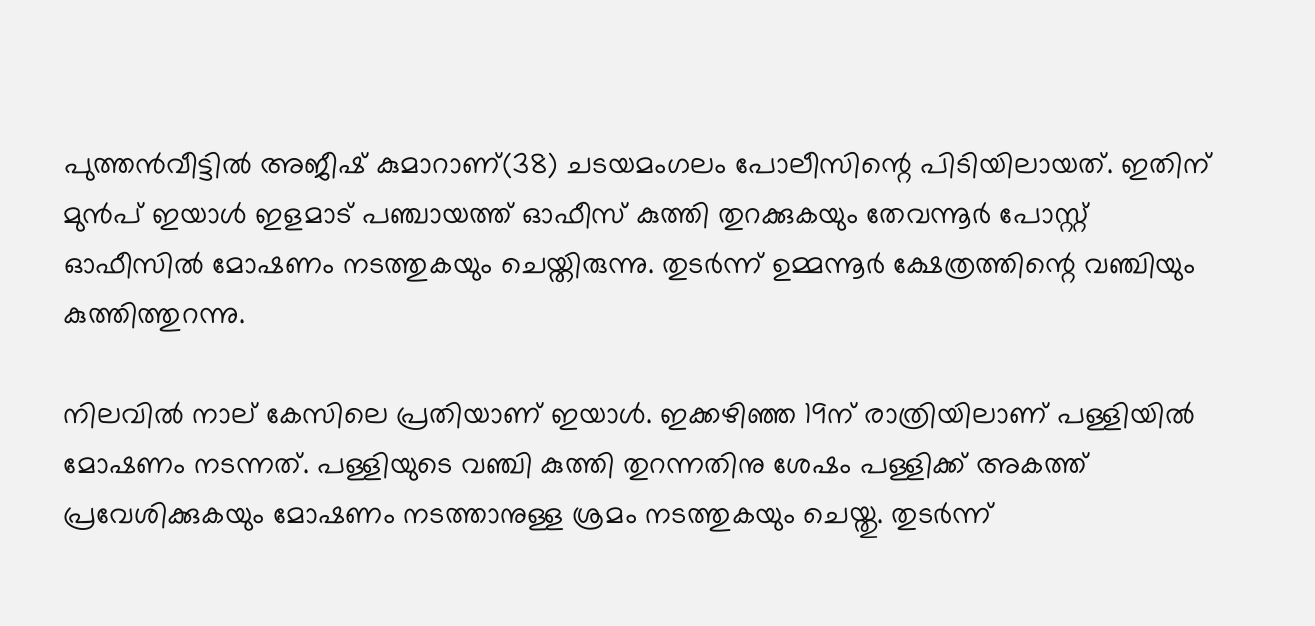പുത്തന്‍വീട്ടില്‍ അജീഷ് കുമാറാണ്(38) ചടയമംഗലം പോലീസിന്റെ പിടിയിലായത്. ഇതിന് മുന്‍പ് ഇയാള്‍ ഇളമാട് പഞ്ചായത്ത് ഓഫീസ് കുത്തി തുറക്കുകയും തേവന്നൂര്‍ പോസ്റ്റ് ഓഫീസില്‍ മോഷണം നടത്തുകയും ചെയ്തിരുന്നു. തുടര്‍ന്ന് ഉമ്മന്നൂര്‍ ക്ഷേത്രത്തിന്റെ വഞ്ചിയും കുത്തിത്തുറന്നു.

നിലവില്‍ നാല് കേസിലെ പ്രതിയാണ് ഇയാള്‍. ഇക്കഴിഞ്ഞ 19ന് രാത്രിയിലാണ് പള്ളിയില്‍ മോഷണം നടന്നത്. പള്ളിയുടെ വഞ്ചി കുത്തി തുറന്നതിനു ശേഷം പള്ളിക്ക് അകത്ത് പ്രവേശിക്കുകയും മോഷണം നടത്താനുള്ള ശ്രമം നടത്തുകയും ചെയ്തു. തുടര്‍ന്ന്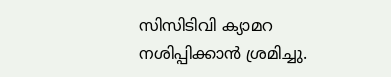സിസിടിവി ക്യാമറ നശിപ്പിക്കാന്‍ ശ്രമിച്ചു.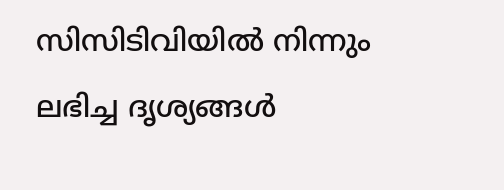സിസിടിവിയില്‍ നിന്നും ലഭിച്ച ദൃശ്യങ്ങള്‍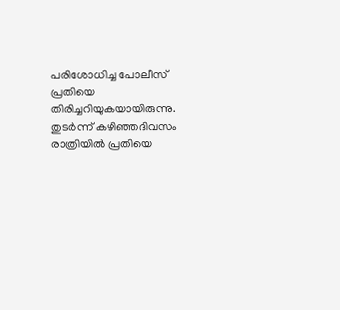പരിശോധിച്ച പോലീസ് പ്രതിയെ തിരിച്ചറിയുകയായിരുന്നു. തുടര്‍ന്ന് കഴിഞ്ഞദിവസം രാത്രിയില്‍ പ്രതിയെ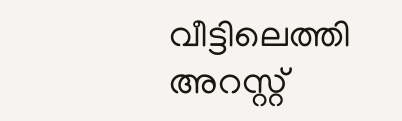വീട്ടിലെത്തി അറസ്റ്റ്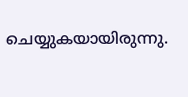ചെയ്യുകയായിരുന്നു.